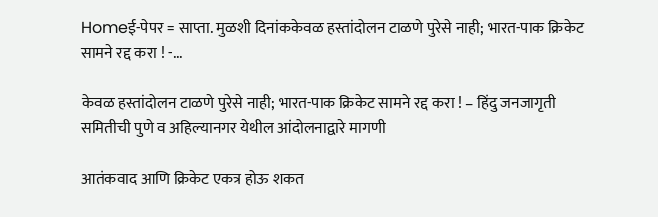Homeई-पेपर = साप्ता. मुळशी दिनांककेवळ हस्तांदोलन टाळणे पुरेसे नाही; भारत-पाक क्रिकेट सामने रद्द करा ! -...

केवळ हस्तांदोलन टाळणे पुरेसे नाही; भारत-पाक क्रिकेट सामने रद्द करा ! – हिंदु जनजागृती समितीची पुणे व अहिल्यानगर येथील आंदोलनाद्वारे मागणी

आतंकवाद आणि क्रिकेट एकत्र होऊ शकत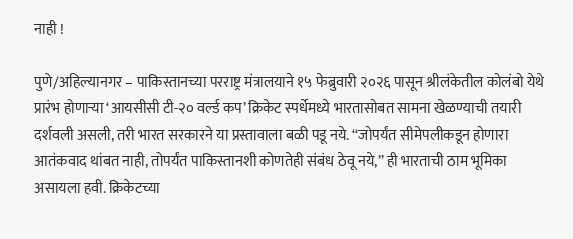नाही !

पुणे/अहिल्यानगर – पाकिस्तानच्या परराष्ट्र मंत्रालयाने १५ फेब्रुवारी २०२६ पासून श्रीलंकेतील कोलंबो येथे प्रारंभ होणाऱ्या ‘आयसीसी टी-२० वर्ल्ड कप’ क्रिकेट स्पर्धेमध्ये भारतासोबत सामना खेळण्याची तयारी दर्शवली असली, तरी भारत सरकारने या प्रस्तावाला बळी पडू नये. ‘‘जोपर्यंत सीमेपलीकडून होणारा आतंकवाद थांबत नाही, तोपर्यंत पाकिस्तानशी कोणतेही संबंध ठेवू नये,’’ ही भारताची ठाम भूमिका असायला हवी. क्रिकेटच्या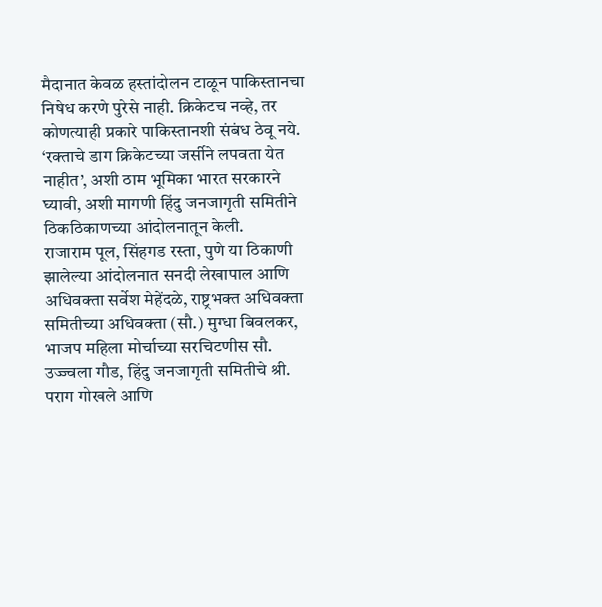मैदानात केवळ हस्तांदोलन टाळून पाकिस्तानचा निषेध करणे पुरेसे नाही. क्रिकेटच नव्हे, तर कोणत्याही प्रकारे पाकिस्तानशी संबंध ठेवू नये. ‘रक्ताचे डाग क्रिकेटच्या जर्सीने लपवता येत नाहीत’, अशी ठाम भूमिका भारत सरकारने घ्यावी, अशी मागणी हिंदु जनजागृती समितीने ठिकठिकाणच्या आंदोलनातून केली.
राजाराम पूल, सिंहगड रस्ता, पुणे या ठिकाणी झालेल्या आंदोलनात सनदी लेखापाल आणि अधिवक्ता सर्वेश मेहेंदळे, राष्ट्रभक्त अधिवक्ता समितीच्या अधिवक्ता (सौ.) मुग्धा बिवलकर, भाजप महिला मोर्चाच्या सरचिटणीस सौ. उज्ज्वला गौड, हिंदु जनजागृती समितीचे श्री. पराग गोखले आणि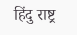हिंदु राष्ट्र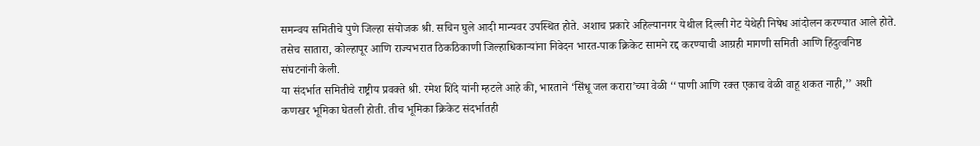समन्वय समितीचे पुणे जिल्हा संयोजक श्री. सचिन घुले आदी मान्यवर उपस्थित होते. अशाच प्रकारे अहिल्यानगर येथील दिल्ली गेट येथेही निषेध आंदोलन करण्यात आले होते. तसेच सातारा, कोल्हापूर आणि राज्यभरात ठिकठिकाणी जिल्हाधिकाऱ्यांना निवेदन भारत-पाक क्रिकेट सामने रद्द करण्याची आग्रही मागणी समिती आणि हिंदुत्वनिष्ठ संघटनांनी केली.
या संदर्भात समितीचे राष्ट्रीय प्रवक्ते श्री. रमेश शिंदे यांनी म्हटले आहे की, भारताने ‘सिंधू जल करारा’च्या वेळी ‘‘पाणी आणि रक्त एकाच वेळी वाहू शकत नाही,’’ अशी कणखर भूमिका घेतली होती. तीच भूमिका क्रिकेट संदर्भातही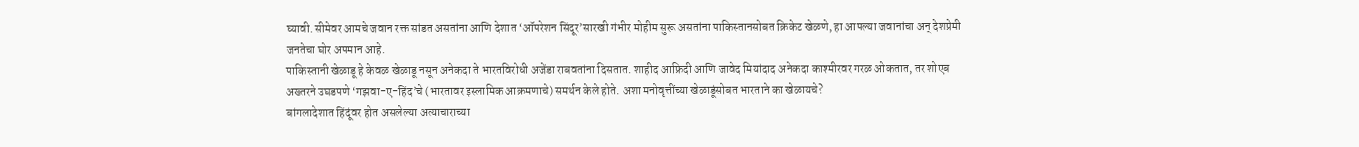घ्यावी. सीमेवर आमचे जवान रक्त सांडत असतांना आणि देशात ‘ऑपरेशन सिंदूर’सारखी गंभीर मोहीम सुरू असतांना पाकिस्तानसोबत क्रिकेट खेळणे, हा आपल्या जवानांचा अन् देशप्रेमी जनतेचा घोर अपमान आहे.
पाकिस्तानी खेळाडू हे केवळ खेळाडू नसून अनेकदा ते भारतविरोधी अजेंडा राबवतांना दिसतात. शाहीद आफ्रिदी आणि जावेद मियांदाद अनेकदा काश्मीरवर गरळ ओकतात, तर शोएब अख्तरने उघडपणे ‘गझवा-ए-हिंद’चे (भारतावर इस्लामिक आक्रमणाचे) समर्थन केले होते. अशा मनोवृत्तींच्या खेळाडूंसोबत भारताने का खेळायचे?
बांगलादेशात हिंदूंवर होत असलेल्या अत्याचाराच्या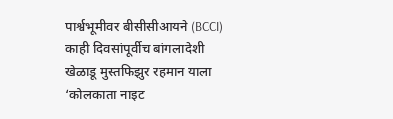पार्श्वभूमीवर बीसीसीआयने (BCCI) काही दिवसांपूर्वीच बांगलादेशी खेळाडू मुस्तफिझुर रहमान याला ‘कोलकाता नाइट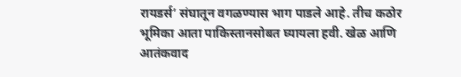रायडर्स’ संघातून वगळण्यास भाग पाडले आहे. तीच कठोर भूमिका आता पाकिस्तानसोबत घ्यायला हवी. खेळ आणि आतंकवाद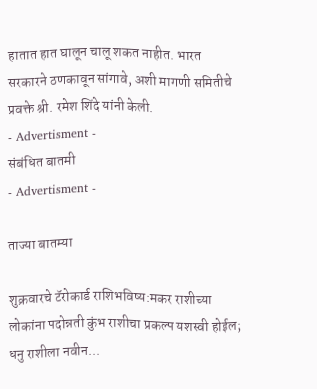हातात हात घालून चालू शकत नाहीत. भारत सरकारने ठणकावून सांगावे, अशी मागणी समितीचे प्रवक्ते श्री. रमेश शिंदे यांनी केली.
- Advertisment -
संबंधित बातमी
- Advertisment -

ताज्या बातम्या

शुक्रवारचे टॅरोकार्ड राशिभविष्य:मकर राशीच्या लोकांना पदोन्नती कुंभ राशीचा प्रकल्प यशस्वी होईल; धनु राशीला नवीन...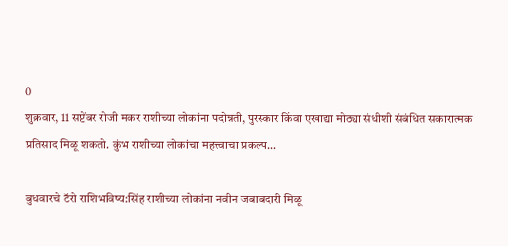0
शुक्रवार, 11 सप्टेंबर रोजी मकर राशीच्या लोकांना पदोन्नती, पुरस्कार किंवा एखाद्या मोठ्या संधीशी संबंधित सकारात्मक प्रतिसाद मिळू शकतो. कुंभ राशीच्या लोकांचा महत्त्वाचा प्रकल्प...

बुधवारचे टॅरो राशिभविष्य:सिंह राशीच्या लोकांना नवीन जबाबदारी मिळू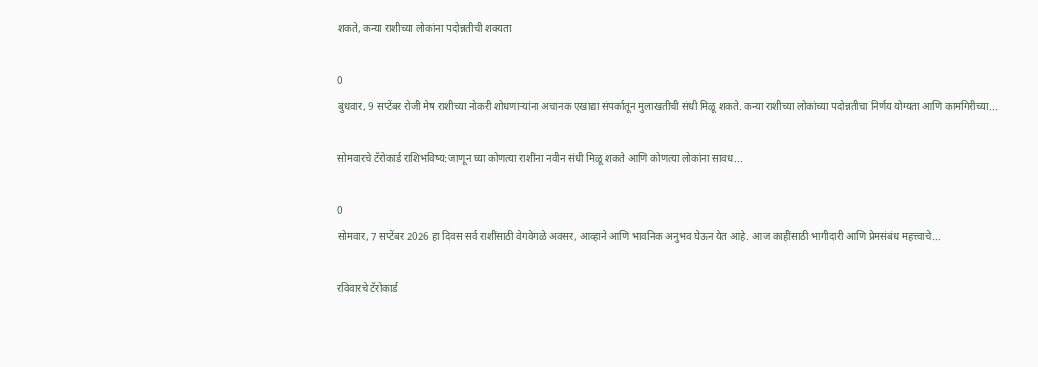शकते, कन्या राशीच्या लोकांना पदोन्नतीची शक्यता

0
बुधवार, 9 सप्टेंबर रोजी मेष राशीच्या नोकरी शोधणाऱ्यांना अचानक एखाद्या संपर्कातून मुलाखतीची संधी मिळू शकते. कन्या राशीच्या लोकांच्या पदोन्नतीचा निर्णय योग्यता आणि कामगिरीच्या...

सोमवारचे टॅरोकार्ड राशिभविष्य:जाणून घ्या कोणत्या राशींना नवीन संधी मिळू शकते आणि कोणत्या लोकांना सावध...

0
सोमवार, 7 सप्टेंबर 2026 हा दिवस सर्व राशींसाठी वेगवेगळे अवसर, आव्हाने आणि भावनिक अनुभव घेऊन येत आहे. आज काहींसाठी भागीदारी आणि प्रेमसंबंध महत्त्वाचे...

रविवारचे टॅरोकार्ड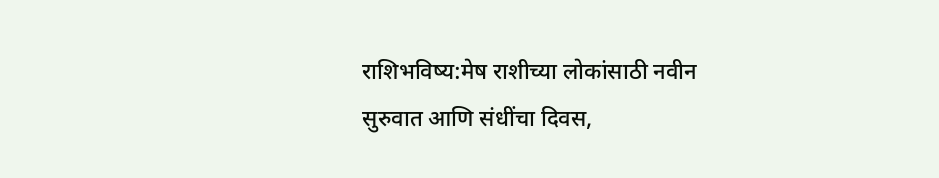राशिभविष्य:मेष राशीच्या लोकांसाठी नवीन सुरुवात आणि संधींचा दिवस,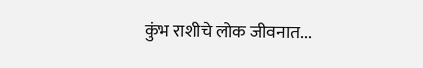कुंभ राशीचे लोक जीवनात...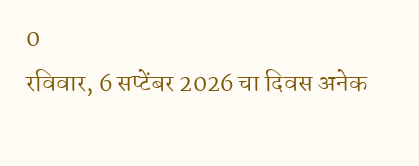0
रविवार, 6 सप्टेंबर 2026 चा दिवस अनेक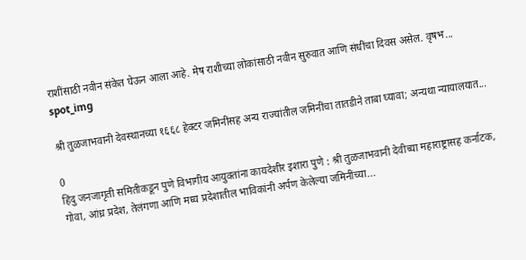राशींसाठी नवीन संकेत घेऊन आला आहे. मेष राशीच्या लोकांसाठी नवीन सुरुवात आणि संधींचा दिवस असेल. वृषभ...
spot_img

श्री तुळजाभवानी देवस्थानच्या १६६८ हेक्टर जमिनींसह अन्य राज्यांतील जमिनींचा तातडीने ताबा घ्यावा; अन्यथा न्यायालयात...

0
हिंदु जनजागृती समितीकडून पुणे विभागीय आयुक्तांना कायदेशीर इशारा पुणे : श्री तुळजाभवानी देवीच्या महाराष्ट्रासह कर्नाटक, गोवा, आंध्र प्रदेश, तेलंगणा आणि मध्य प्रदेशातील भाविकांनी अर्पण केलेल्या जमिनींच्या...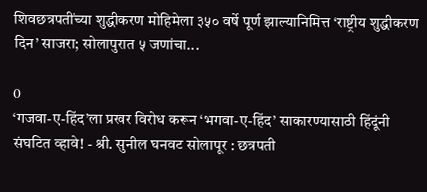शिवछत्रपतींच्या शुद्धीकरण मोहिमेला ३५० वर्षे पूर्ण झाल्यानिमित्त ‘राष्ट्रीय शुद्धीकरण दिन’ साजरा; सोलापुरात ५ जणांचा...

0
‘गजवा-ए-हिंद’ला प्रखर विरोध करून ‘भगवा-ए-हिंद’ साकारण्यासाठी हिंदूंनी संघटित व्हावे! - श्री. सुनील घनवट सोलापूर : छत्रपती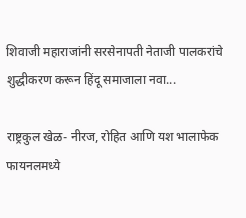शिवाजी महाराजांनी सरसेनापती नेताजी पालकरांचे शुद्धीकरण करून हिंदू समाजाला नवा...

राष्ट्रकुल खेळ- नीरज, रोहित आणि यश भालाफेक फायनलमध्ये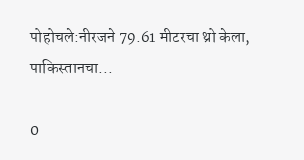पोहोचले:नीरजने 79.61 मीटरचा थ्रो केला, पाकिस्तानचा...

0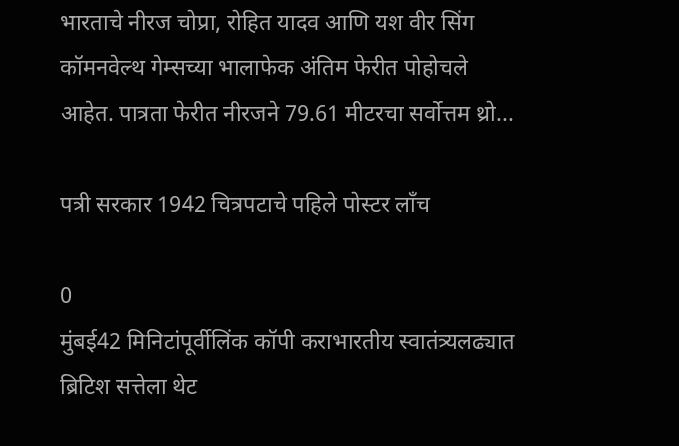भारताचे नीरज चोप्रा, रोहित यादव आणि यश वीर सिंग कॉमनवेल्थ गेम्सच्या भालाफेक अंतिम फेरीत पोहोचले आहेत. पात्रता फेरीत नीरजने 79.61 मीटरचा सर्वोत्तम थ्रो...

पत्री सरकार 1942 चित्रपटाचे पहिले पोस्टर लाँच

0
मुंबई42 मिनिटांपूर्वीलिंक कॉपी कराभारतीय स्वातंत्र्यलढ्यात ब्रिटिश सत्तेला थेट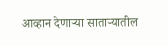आव्हान देणाऱ्या साताऱ्यातील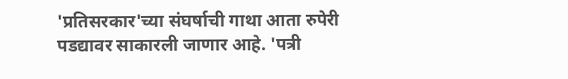'प्रतिसरकार'च्या संघर्षाची गाथा आता रुपेरी पडद्यावर साकारली जाणार आहे. 'पत्री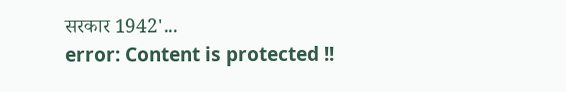सरकार 1942'...
error: Content is protected !!